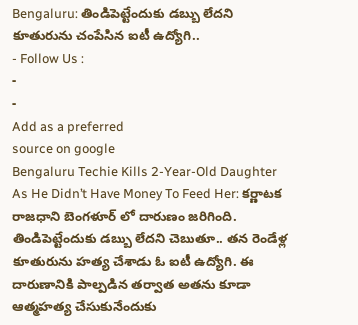Bengaluru: తిండిపెట్టేందుకు డబ్బు లేదని కూతురును చంపేసిన ఐటీ ఉద్యోగి..
- Follow Us :
-
-
Add as a preferred
source on google
Bengaluru Techie Kills 2-Year-Old Daughter As He Didn’t Have Money To Feed Her: కర్ణాటక రాజధాని బెంగళూర్ లో దారుణం జరిగింది. తిండిపెట్టేందుకు డబ్బు లేదని చెబుతూ.. తన రెండేళ్ల కూతురును హత్య చేశాడు ఓ ఐటీ ఉద్యోగి. ఈ దారుణానికి పాల్పడిన తర్వాత అతను కూడా ఆత్మహత్య చేసుకునేందుకు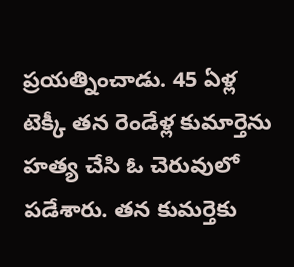ప్రయత్నించాడు. 45 ఏళ్ల టెక్కీ తన రెండేళ్ల కుమార్తెను హత్య చేసి ఓ చెరువులో పడేశారు. తన కుమర్తెకు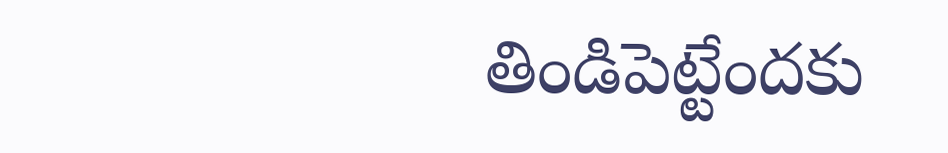తిండిపెట్టేందకు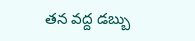తన వద్ద డబ్బు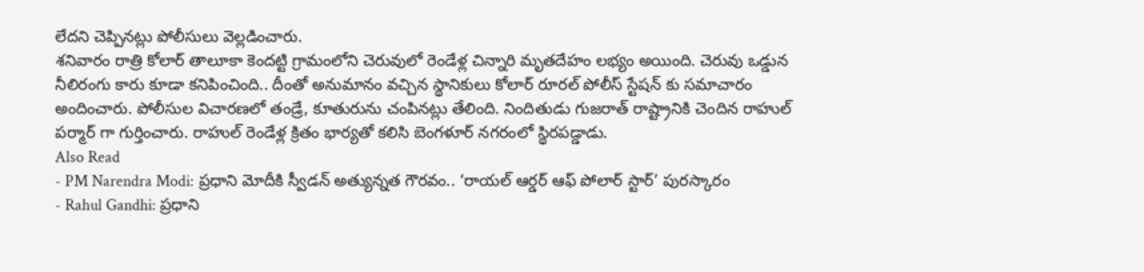లేదని చెప్పినట్లు పోలీసులు వెల్లడించారు.
శనివారం రాత్రి కోలార్ తాలూకా కెందట్టి గ్రామంలోని చెరువులో రెండేళ్ల చిన్నారి మృతదేహం లభ్యం అయింది. చెరువు ఒడ్డున నీలిరంగు కారు కూడా కనిపించింది.. దీంతో అనుమానం వచ్చిన స్థానికులు కోలార్ రూరల్ పోలీస్ స్టేషన్ కు సమాచారం అందించారు. పోలీసుల విచారణలో తండ్రే, కూతురును చంపినట్లు తేలింది. నిందితుడు గుజరాత్ రాష్ట్రానికి చెందిన రాహుల్ పర్మార్ గా గుర్తించారు. రాహుల్ రెండేళ్ల క్రితం భార్యతో కలిసి బెంగళూర్ నగరంలో స్థిరపడ్డాడు.
Also Read
- PM Narendra Modi: ప్రధాని మోదీకి స్వీడన్ అత్యున్నత గౌరవం.. ‘రాయల్ ఆర్డర్ ఆఫ్ పోలార్ స్టార్’ పురస్కారం
- Rahul Gandhi: ప్రధాని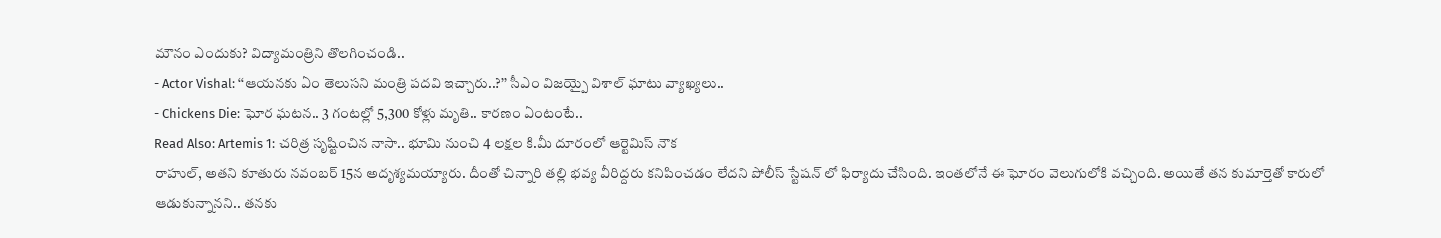మౌనం ఎందుకు? విద్యామంత్రిని తొలగించండి..
- Actor Vishal: ‘‘ఆయనకు ఏం తెలుసని మంత్రి పదవి ఇచ్చారు..?’’ సీఎం విజయ్పై విశాల్ ఘాటు వ్యాఖ్యలు..
- Chickens Die: ఘోర ఘటన.. 3 గంటల్లో 5,300 కోళ్లు మృతి.. కారణం ఏంటంటే..
Read Also: Artemis 1: చరిత్ర సృష్టించిన నాసా.. భూమి నుంచి 4 లక్షల కి.మీ దూరంలో ఆర్టెమిస్ నౌక
రాహుల్, అతని కూతురు నవంబర్ 15న అదృశ్యమయ్యారు. దీంతో చిన్నారి తల్లి భవ్య వీరిద్దరు కనిపించడం లేదని పోలీస్ స్టేషన్ లో ఫిర్యాదు చేసింది. ఇంతలోనే ఈ ఘోరం వెలుగులోకి వచ్చింది. అయితే తన కుమార్తెతో కారులో ఆడుకున్నానని.. తనకు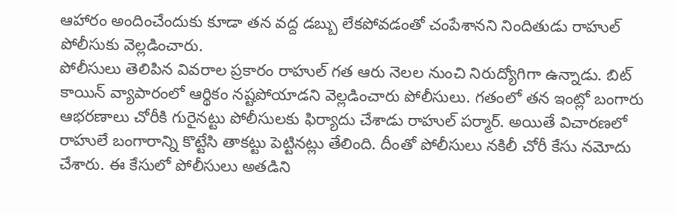ఆహారం అందించేందుకు కూడా తన వద్ద డబ్బు లేకపోవడంతో చంపేశానని నిందితుడు రాహుల్ పోలీసుకు వెల్లడించారు.
పోలీసులు తెలిపిన వివరాల ప్రకారం రాహుల్ గత ఆరు నెలల నుంచి నిరుద్యోగిగా ఉన్నాడు. బిట్ కాయిన్ వ్యాపారంలో ఆర్థికం నష్టపోయాడని వెల్లడించారు పోలీసులు. గతంలో తన ఇంట్లో బంగారు ఆభరణాలు చోరీకి గురైనట్టు పోలీసులకు ఫిర్యాదు చేశాడు రాహుల్ పర్మార్. అయితే విచారణలో రాహులే బంగారాన్ని కొట్టేసి తాకట్టు పెట్టినట్లు తేలింది. దీంతో పోలీసులు నకిలీ చోరీ కేసు నమోదు చేశారు. ఈ కేసులో పోలీసులు అతడిని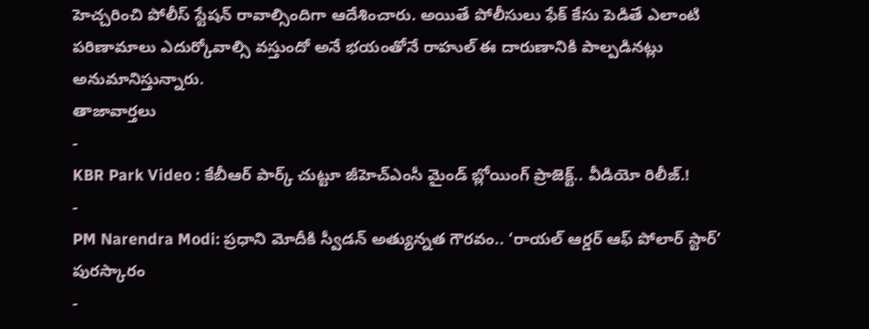హెచ్చరించి పోలీస్ స్టేషన్ రావాల్సిందిగా ఆదేశించారు. అయితే పోలీసులు ఫేక్ కేసు పెడితే ఎలాంటి పరిణామాలు ఎదుర్కోవాల్సి వస్తుందో అనే భయంతోనే రాహుల్ ఈ దారుణానికి పాల్పడినట్లు అనుమానిస్తున్నారు.
తాజావార్తలు
-
KBR Park Video : కేబీఆర్ పార్క్ చుట్టూ జీహెచ్ఎంసీ మైండ్ బ్లోయింగ్ ప్రాజెక్ట్.. వీడియో రిలీజ్.!
-
PM Narendra Modi: ప్రధాని మోదీకి స్వీడన్ అత్యున్నత గౌరవం.. ‘రాయల్ ఆర్డర్ ఆఫ్ పోలార్ స్టార్’ పురస్కారం
-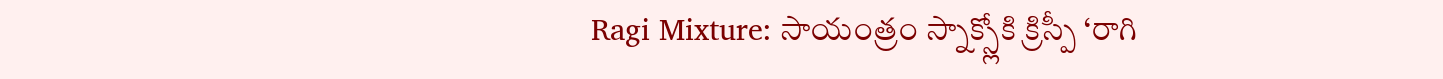Ragi Mixture: సాయంత్రం స్నాక్స్లోకి క్రిస్పీ ‘రాగి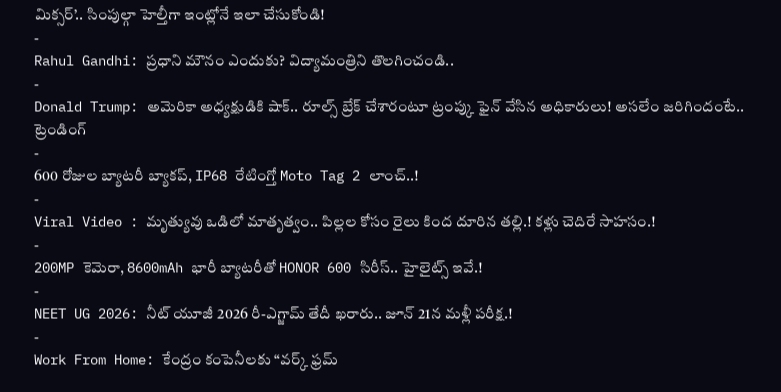మిక్సర్’.. సింపుల్గా హెల్తీగా ఇంట్లోనే ఇలా చేసుకోండి!
-
Rahul Gandhi: ప్రధాని మౌనం ఎందుకు? విద్యామంత్రిని తొలగించండి..
-
Donald Trump: అమెరికా అధ్యక్షుడికి షాక్.. రూల్స్ బ్రేక్ చేశారంటూ ట్రంప్కు ఫైన్ వేసిన అధికారులు! అసలేం జరిగిందంటే..
ట్రెండింగ్
-
600 రోజుల బ్యాటరీ బ్యాకప్, IP68 రేటింగ్తో Moto Tag 2 లాంచ్..!
-
Viral Video : మృత్యువు ఒడిలో మాతృత్వం.. పిల్లల కోసం రైలు కింద దూరిన తల్లి.! కళ్లు చెదిరే సాహసం.!
-
200MP కెమెరా, 8600mAh భారీ బ్యాటరీతో HONOR 600 సిరీస్.. హైలైట్స్ ఇవే.!
-
NEET UG 2026: నీట్ యూజీ 2026 రీ-ఎగ్జామ్ తేదీ ఖరారు.. జూన్ 21న మళ్లీ పరీక్ష.!
-
Work From Home: కేంద్రం కంపెనీలకు “వర్క్ ఫ్రమ్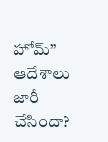హోమ్” ఆదేశాలు జారీ చేసిందా?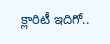క్లారిటీ ఇదిగో..